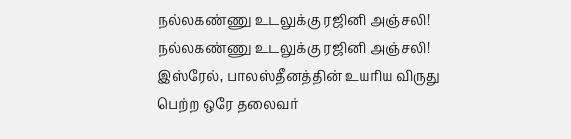நல்லகண்ணு உடலுக்கு ரஜினி அஞ்சலி! நல்லகண்ணு உடலுக்கு ரஜினி அஞ்சலி! இஸ்ரேல், பாலஸ்தீனத்தின் உயரிய விருது பெற்ற ஒரே தலைவர்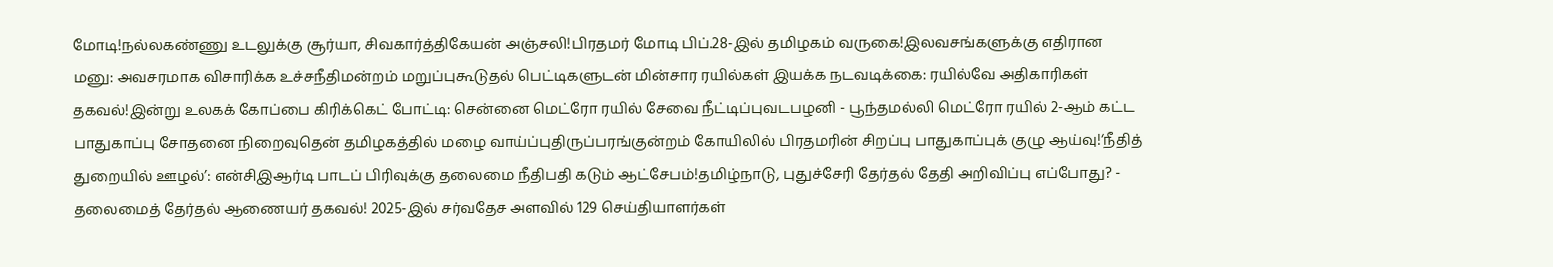மோடி!நல்லகண்ணு உடலுக்கு சூர்யா, சிவகார்த்திகேயன் அஞ்சலி!பிரதமர் மோடி பிப்.28-இல் தமிழகம் வருகை!இலவசங்களுக்கு எதிரான மனு: அவசரமாக விசாரிக்க உச்சநீதிமன்றம் மறுப்புகூடுதல் பெட்டிகளுடன் மின்சார ரயில்கள் இயக்க நடவடிக்கை: ரயில்வே அதிகாரிகள் தகவல்!இன்று உலகக் கோப்பை கிரிக்கெட் போட்டி: சென்னை மெட்ரோ ரயில் சேவை நீட்டிப்புவடபழனி - பூந்தமல்லி மெட்ரோ ரயில் 2-ஆம் கட்ட பாதுகாப்பு சோதனை நிறைவுதென் தமிழகத்தில் மழை வாய்ப்புதிருப்பரங்குன்றம் கோயிலில் பிரதமரின் சிறப்பு பாதுகாப்புக் குழு ஆய்வு!‘நீதித் துறையில் ஊழல்’: என்சிஇஆர்டி பாடப் பிரிவுக்கு தலைமை நீதிபதி கடும் ஆட்சேபம்!தமிழ்நாடு, புதுச்சேரி தேர்தல் தேதி அறிவிப்பு எப்போது? - தலைமைத் தேர்தல் ஆணையர் தகவல்! 2025-இல் சர்வதேச அளவில் 129 செய்தியாளர்கள்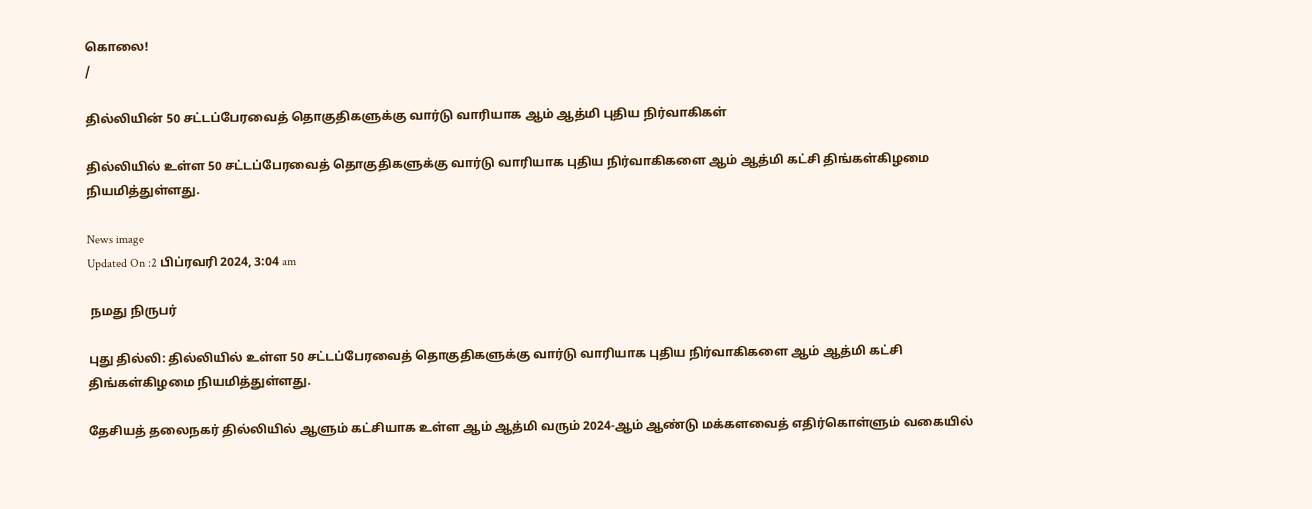கொலை!
/

தில்லியின் 50 சட்டப்பேரவைத் தொகுதிகளுக்கு வார்டு வாரியாக ஆம் ஆத்மி புதிய நிர்வாகிகள்

தில்லியில் உள்ள 50 சட்டப்பேரவைத் தொகுதிகளுக்கு வார்டு வாரியாக புதிய நிர்வாகிகளை ஆம் ஆத்மி கட்சி திங்கள்கிழமை நியமித்துள்ளது.

News image
Updated On :2 பிப்ரவரி 2024, 3:04 am

 நமது நிருபர்

புது தில்லி: தில்லியில் உள்ள 50 சட்டப்பேரவைத் தொகுதிகளுக்கு வார்டு வாரியாக புதிய நிர்வாகிகளை ஆம் ஆத்மி கட்சி திங்கள்கிழமை நியமித்துள்ளது.

தேசியத் தலைநகர் தில்லியில் ஆளும் கட்சியாக உள்ள ஆம் ஆத்மி வரும் 2024-ஆம் ஆண்டு மக்களவைத் எதிர்கொள்ளும் வகையில்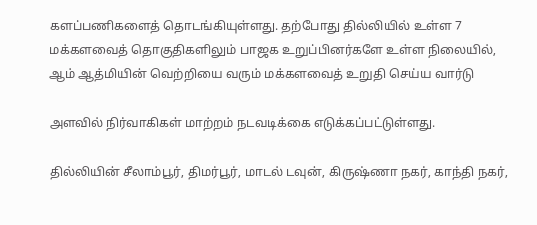களப்பணிகளைத் தொடங்கியுள்ளது. தற்போது தில்லியில் உள்ள 7 மக்களவைத் தொகுதிகளிலும் பாஜக உறுப்பினர்களே உள்ள நிலையில், ஆம் ஆத்மியின் வெற்றியை வரும் மக்களவைத் உறுதி செய்ய வார்டு

அளவில் நிர்வாகிகள் மாற்றம் நடவடிக்கை எடுக்கப்பட்டுள்ளது.

தில்லியின் சீலாம்பூர், திமர்பூர், மாடல் டவுன், கிருஷ்ணா நகர், காந்தி நகர்,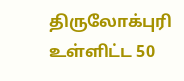திருலோக்புரி உள்ளிட்ட 50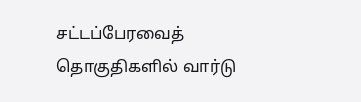சட்டப்பேரவைத் தொகுதிகளில் வார்டு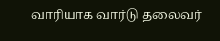வாரியாக வார்டு தலைவர்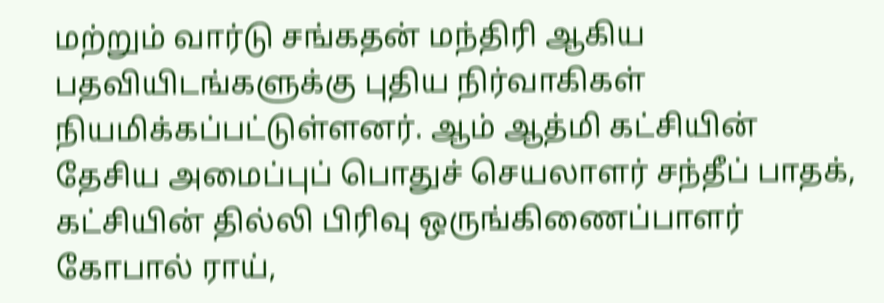மற்றும் வார்டு சங்கதன் மந்திரி ஆகிய பதவியிடங்களுக்கு புதிய நிர்வாகிகள் நியமிக்கப்பட்டுள்ளனர். ஆம் ஆத்மி கட்சியின் தேசிய அமைப்புப் பொதுச் செயலாளர் சந்தீப் பாதக், கட்சியின் தில்லி பிரிவு ஒருங்கிணைப்பாளர் கோபால் ராய்,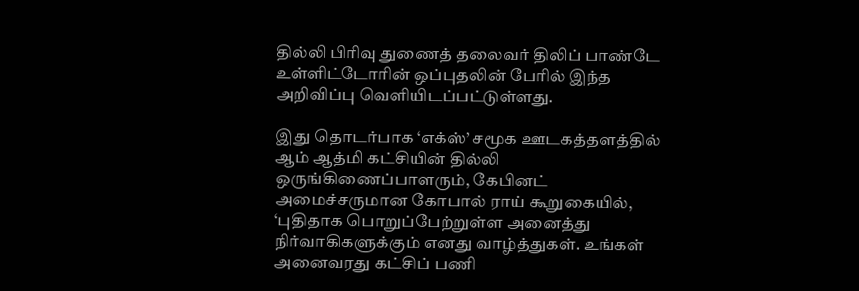தில்லி பிரிவு துணைத் தலைவர் திலிப் பாண்டே உள்ளிட்டோரின் ஒப்புதலின் பேரில் இந்த அறிவிப்பு வெளியிடப்பட்டுள்ளது.

இது தொடர்பாக ‘எக்ஸ்’ சமூக ஊடகத்தளத்தில் ஆம் ஆத்மி கட்சியின் தில்லி ஒருங்கிணைப்பாளரும், கேபினட் அமைச்சருமான கோபால் ராய் கூறுகையில், ‘புதிதாக பொறுப்பேற்றுள்ள அனைத்து நிர்வாகிகளுக்கும் எனது வாழ்த்துகள். உங்கள் அனைவரது கட்சிப் பணி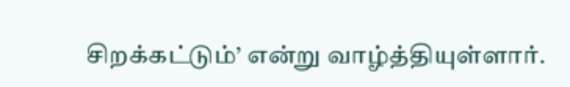சிறக்கட்டும்’ என்று வாழ்த்தியுள்ளார்.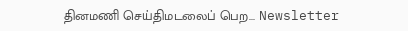தினமணி செய்திமடலைப் பெற... Newsletter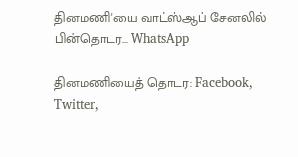தினமணி'யை வாட்ஸ்ஆப் சேனலில் பின்தொடர... WhatsApp

தினமணியைத் தொடர: Facebook, Twitter,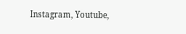Instagram, Youtube,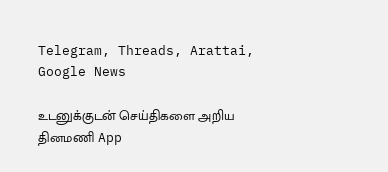Telegram, Threads, Arattai, Google News

உடனுக்குடன் செய்திகளை அறிய தினமணி App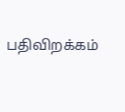பதிவிறக்கம்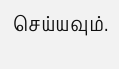செய்யவும்.